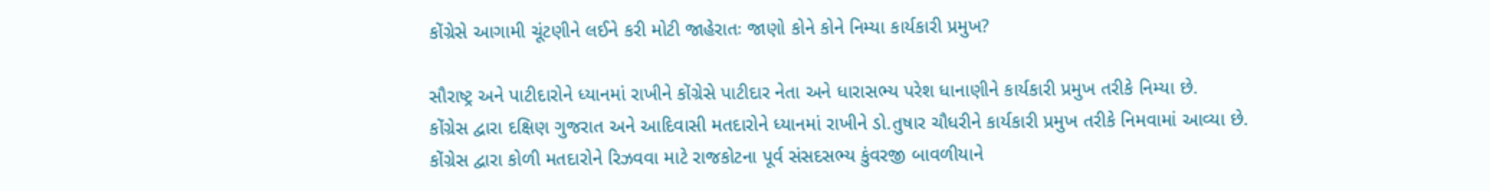કોંગ્રેસે આગામી ચૂંટણીને લઈને કરી મોટી જાહેરાતઃ જાણો કોને કોને નિમ્યા કાર્યકારી પ્રમુખ?

સૌરાષ્ટ્ર અને પાટીદારોને ધ્યાનમાં રાખીને કોંગ્રેસે પાટીદાર નેતા અને ધારાસભ્ય પરેશ ધાનાણીને કાર્યકારી પ્રમુખ તરીકે નિમ્યા છે.
કોંગ્રેસ દ્વારા દક્ષિણ ગુજરાત અને આદિવાસી મતદારોને ધ્યાનમાં રાખીને ડો.તુષાર ચૌધરીને કાર્યકારી પ્રમુખ તરીકે નિમવામાં આવ્યા છે.
કોંગ્રેસ દ્વારા કોળી મતદારોને રિઝવવા માટે રાજકોટના પૂર્વ સંસદસભ્ય કુંવરજી બાવળીયાને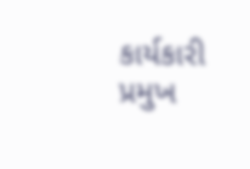કાર્યકારી પ્રમુખ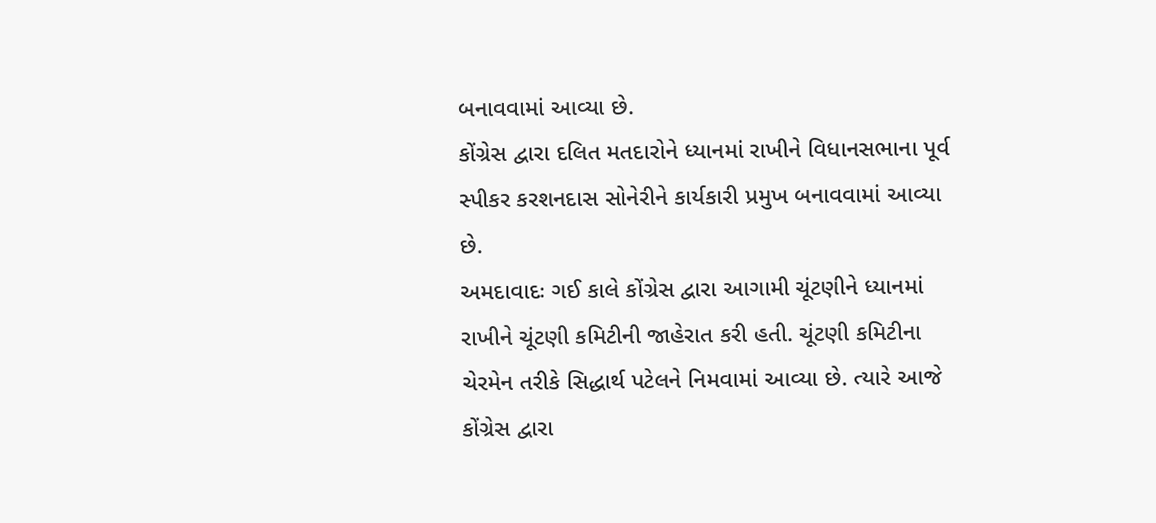બનાવવામાં આવ્યા છે.
કોંગ્રેસ દ્વારા દલિત મતદારોને ધ્યાનમાં રાખીને વિધાનસભાના પૂર્વ સ્પીકર કરશનદાસ સોનેરીને કાર્યકારી પ્રમુખ બનાવવામાં આવ્યા છે.
અમદાવાદઃ ગઈ કાલે કોંગ્રેસ દ્વારા આગામી ચૂંટણીને ધ્યાનમાં રાખીને ચૂંટણી કમિટીની જાહેરાત કરી હતી. ચૂંટણી કમિટીના ચેરમેન તરીકે સિદ્ધાર્થ પટેલને નિમવામાં આવ્યા છે. ત્યારે આજે કોંગ્રેસ દ્વારા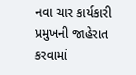નવા ચાર કાર્યકારી પ્રમુખની જાહેરાત કરવામાં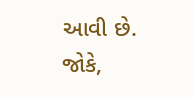આવી છે. જોકે,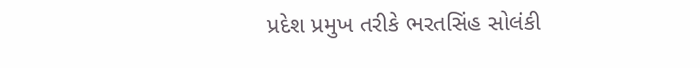પ્રદેશ પ્રમુખ તરીકે ભરતસિંહ સોલંકી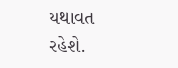યથાવત રહેશે.